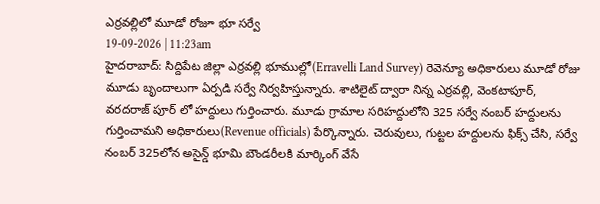ఎర్రవల్లిలో మూడో రోజూ భూ సర్వే
19-09-2026 | 11:23am
హైదరాబాద్: సిద్దిపేట జిల్లా ఎర్రవల్లి భూముల్లో(Erravelli Land Survey) రెవెన్యూ అధికారులు మూడో రోజు మూడు బృందాలుగా ఏర్పడి సర్వే నిర్వహిస్తున్నారు. శాటిలైట్ ద్వారా నిన్న ఎర్రవల్లి, వెంకటాపూర్, వరదరాజ్ పూర్ లో హద్దులు గుర్తించారు. మూడు గ్రామాల సరిహద్దులోని 325 సర్వే నంబర్ హద్దులను గుర్తించామని అధికారులు(Revenue officials) పేర్కొన్నారు. చెరువులు, గుట్టల హద్దులను ఫిక్స్ చేసి, సర్వే నంబర్ 325లోన అసైన్డ్ భూమి బౌండరీలకి మార్కింగ్ వేసే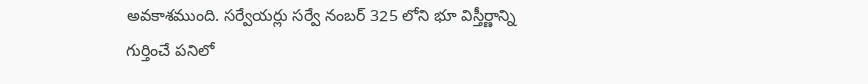అవకాశముంది. సర్వేయర్లు సర్వే నంబర్ 325 లోని భూ విస్తీర్ణాన్ని గుర్తించే పనిలో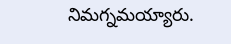నిమగ్నమయ్యారు.